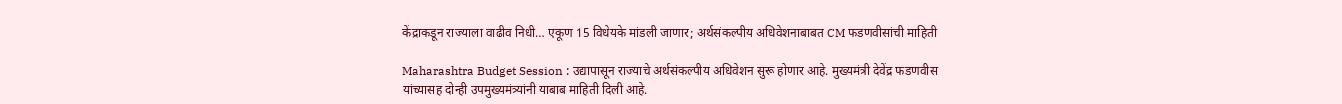केंद्राकडून राज्याला वाढीव निधी… एकूण 15 विधेयके मांडली जाणार; अर्थसंकल्पीय अधिवेशनाबाबत CM फडणवीसांची माहिती

Maharashtra Budget Session : उद्यापासून राज्याचे अर्थसंकल्पीय अधिवेशन सुरू होणार आहे. मुख्यमंत्री देवेंद्र फडणवीस यांच्यासह दोन्ही उपमुख्यमंत्र्यांनी याबाब माहिती दिली आहे.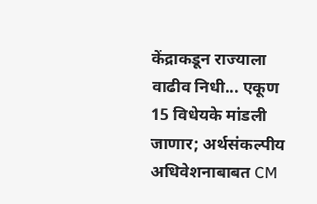केंद्राकडून राज्याला वाढीव निधी... एकूण 15 विधेयके मांडली जाणार; अर्थसंकल्पीय अधिवेशनाबाबत CM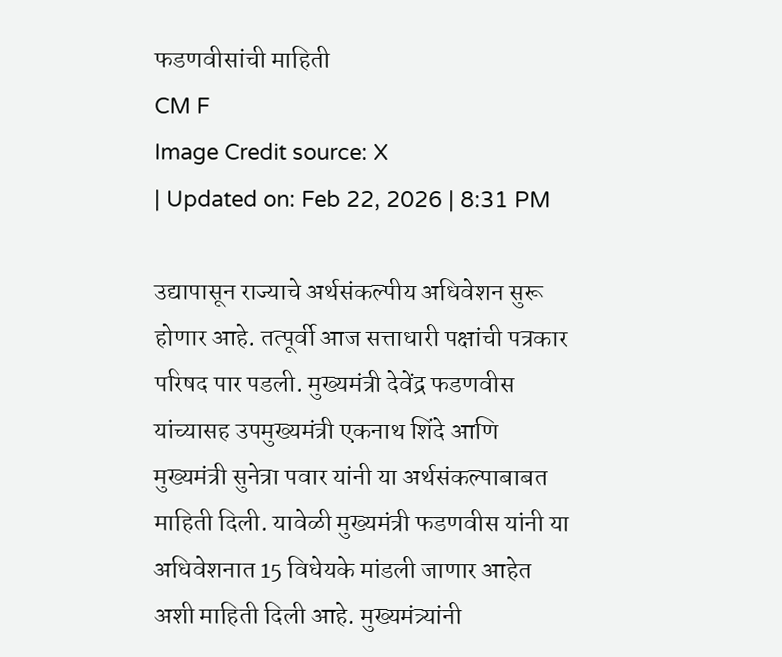फडणवीसांची माहिती
CM F
Image Credit source: X
| Updated on: Feb 22, 2026 | 8:31 PM

उद्यापासून राज्याचे अर्थसंकल्पीय अधिवेशन सुरू होणार आहे. तत्पूर्वी आज सत्ताधारी पक्षांची पत्रकार परिषद पार पडली. मुख्यमंत्री देवेंद्र फडणवीस यांच्यासह उपमुख्यमंत्री एकनाथ शिंदे आणि मुख्यमंत्री सुनेत्रा पवार यांनी या अर्थसंकल्पाबाबत माहिती दिली. यावेळी मुख्यमंत्री फडणवीस यांनी या अधिवेशनात 15 विधेयके मांडली जाणार आहेत अशी माहिती दिली आहे. मुख्यमंत्र्यांनी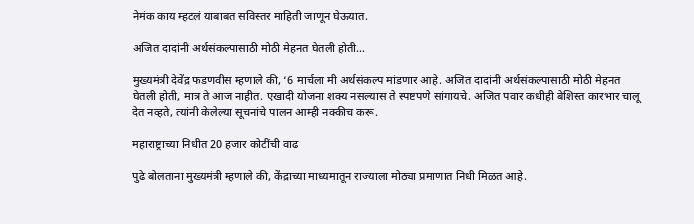नेमंक काय म्हटलं याबाबत सविस्तर माहिती जाणून घेऊयात.

अजित दादांनी अर्थसंकल्पासाठी मोठी मेहनत घेतली होती…

मुख्यमंत्री देवेंद्र फडणवीस म्हणाले की, ‘6 मार्चला मी अर्थसंकल्प मांडणार आहे. अजित दादांनी अर्थसंकल्पासाठी मोठी मेहनत घेतली होती, मात्र ते आज नाहीत. एखादी योजना शक्य नसल्यास ते स्पष्टपणे सांगायचे. अजित पवार कधीही बेशिस्त कारभार चालू देत नव्हते, त्यांनी केलेल्या सूचनांचे पालन आम्ही नक्कीच करू.

महाराष्ट्राच्या निधीत 20 हजार कोटींची वाढ

पुढे बोलताना मुख्यमंत्री म्हणाले की, केंद्राच्या माध्यमातून राज्याला मोठ्या प्रमाणात निधी मिळत आहे.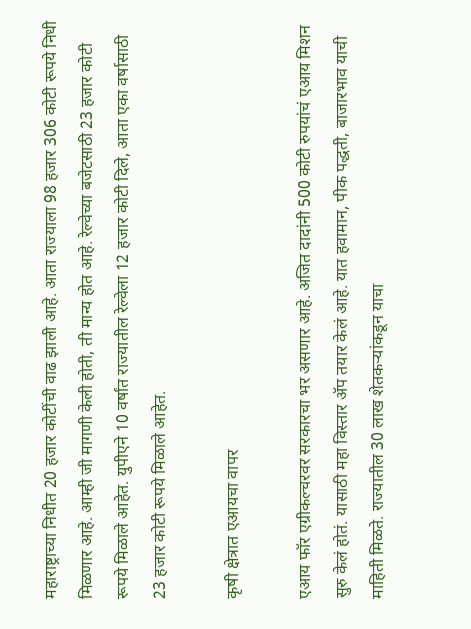महाराष्ट्राच्या निधीत 20 हजार कोटींची वाढ झाली आहे. आता राज्याला 98 हजार 306 कोटी रूपये निधी मिळणार आहे. आम्ही जी मागणी केली होती, ती मान्य होत आहे. रेल्वेच्या बजेटसाठी 23 हजार कोटी रूपये मिळाले आहेत. युपीएने 10 वर्षांत राज्यातील रेल्वेला 12 हजार कोटी दिले, आता एका वर्षासाठी 23 हजार कोटी रूपये मिळाले आहेत.

कृषी क्षेत्रात एआयचा वापर

एआय फॉर एग्रीकल्चरवर सरकारचा भर असणार आहे. अजित दादांनी 500 कोटी रुपयांचं एआय मिशन सुरु केलं होतं. यासाठी महा विस्तार ॲप तयार केलं आहे. यात हवामान, पीक पद्धती, बाजारभाव याची माहिती मिळते. राज्यातील 30 लाख शेतकऱ्यांकडून याचा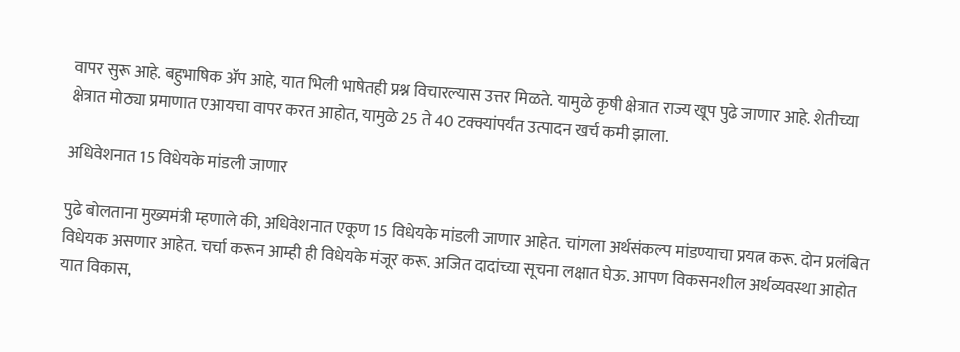वापर सुरू आहे. बहुभाषिक ॲप आहे, यात भिली भाषेतही प्रश्न विचारल्यास उत्तर मिळते. यामुळे कृषी क्षेत्रात राज्य खूप पुढे जाणार आहे. शेतीच्या क्षेत्रात मोठ्या प्रमाणात एआयचा वापर करत आहोत, यामुळे 25 ते 40 टक्क्यांपर्यंत उत्पादन खर्च कमी झाला.

अधिवेशनात 15 विधेयके मांडली जाणार

पुढे बोलताना मुख्यमंत्री म्हणाले की, अधिवेशनात एकूण 15 विधेयके मांडली जाणार आहेत. चांगला अर्थसंकल्प मांडण्याचा प्रयत्न करू. दोन प्रलंबित विधेयक असणार आहेत. चर्चा करून आम्ही ही विधेयके मंजूर करू. अजित दादांच्या सूचना लक्षात घेऊ. आपण विकसनशील अर्थव्यवस्था आहोत यात विकास,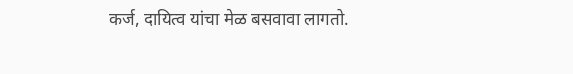कर्ज, दायित्व यांचा मेळ बसवावा लागतो.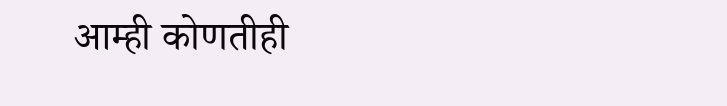आम्ही कोणतीही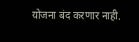योजना बंद करणार नाही.